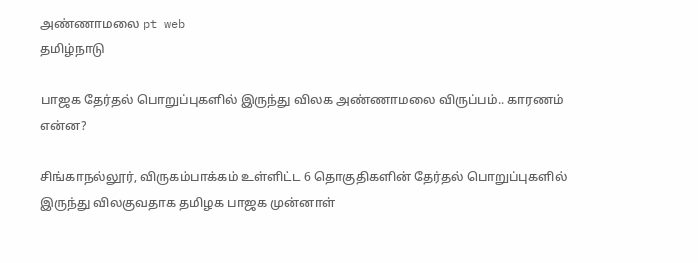அண்ணாமலை pt web
தமிழ்நாடு

பாஜக தேர்தல் பொறுப்புகளில் இருந்து விலக அண்ணாமலை விருப்பம்.. காரணம் என்ன?

சிங்காநல்லூர், விருகம்பாக்கம் உள்ளிட்ட 6 தொகுதிகளின் தேர்தல் பொறுப்புகளில் இருந்து விலகுவதாக தமிழக பாஜக முன்னாள்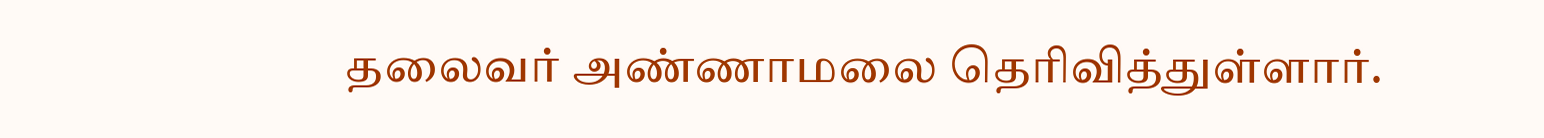தலைவர் அண்ணாமலை தெரிவித்துள்ளார்.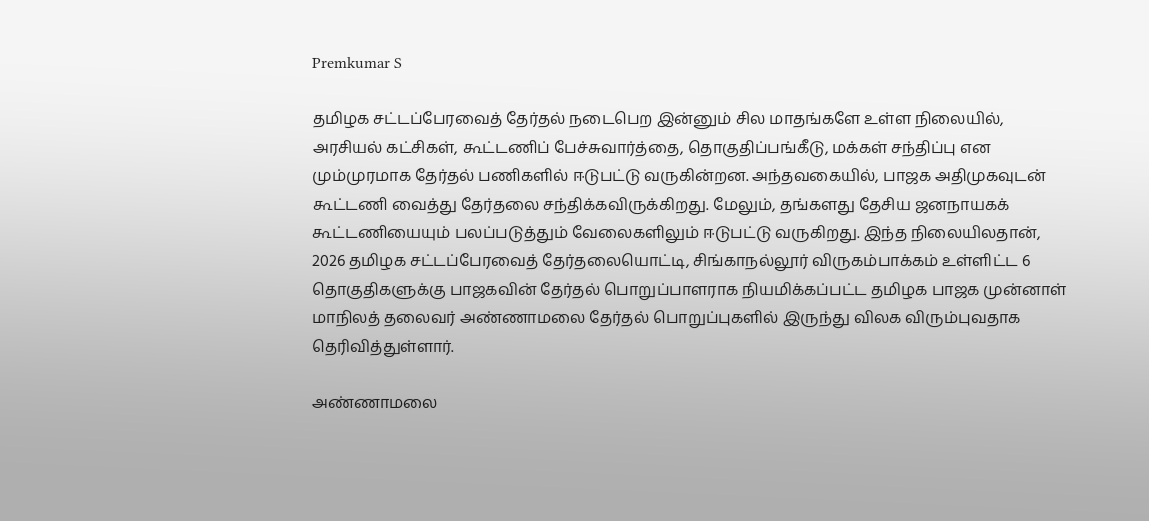Premkumar S

தமிழக சட்டப்பேரவைத் தேர்தல் நடைபெற இன்னும் சில மாதங்களே உள்ள நிலையில், அரசியல் கட்சிகள், கூட்டணிப் பேச்சுவார்த்தை, தொகுதிப்பங்கீடு, மக்கள் சந்திப்பு என மும்முரமாக தேர்தல் பணிகளில் ஈடுபட்டு வருகின்றன. அந்தவகையில், பாஜக அதிமுகவுடன் கூட்டணி வைத்து தேர்தலை சந்திக்கவிருக்கிறது. மேலும், தங்களது தேசிய ஜனநாயகக் கூட்டணியையும் பலப்படுத்தும் வேலைகளிலும் ஈடுபட்டு வருகிறது. இந்த நிலையிலதான், 2026 தமிழக சட்டப்பேரவைத் தேர்தலையொட்டி, சிங்காநல்லூர் விருகம்பாக்கம் உள்ளிட்ட 6 தொகுதிகளுக்கு பாஜகவின் தேர்தல் பொறுப்பாளராக நியமிக்கப்பட்ட தமிழக பாஜக முன்னாள் மாநிலத் தலைவர் அண்ணாமலை தேர்தல் பொறுப்புகளில் இருந்து விலக விரும்புவதாக தெரிவித்துள்ளார்.

அண்ணாமலை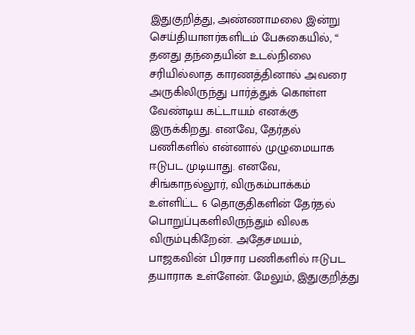இதுகுறித்து, அண்ணாமலை இன்று செய்தியாளர்களிடம் பேசுகையில், “ தனது தந்தையின் உடல்நிலை சரியில்லாத காரணத்தினால் அவரை அருகிலிருந்து பார்த்துக் கொள்ள வேண்டிய கட்டாயம் எனக்கு இருக்கிறது. எனவே, தேர்தல் பணிகளில் என்னால் முழுமையாக ஈடுபட முடியாது. எனவே, சிங்காநல்லூர், விருகம்பாக்கம் உள்ளிட்ட 6 தொகுதிகளின் தேர்தல் பொறுப்புகளிலிருந்தும் விலக விரும்புகிறேன். அதேசமயம், பாஜகவின் பிரசார பணிகளில் ஈடுபட தயாராக உள்ளேன். மேலும், இதுகுறித்து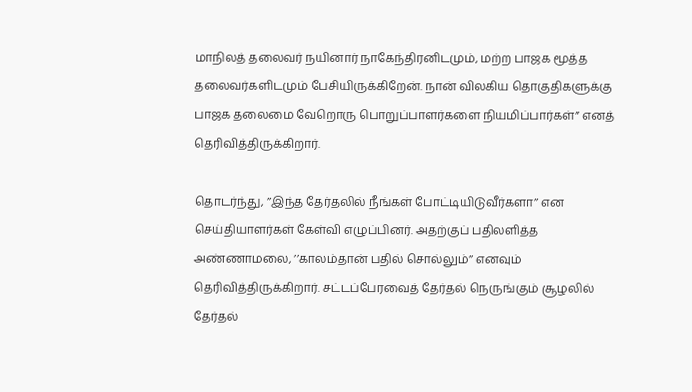மாநிலத் தலைவர் நயினார் நாகேந்திரனிடமும், மற்ற பாஜக மூத்த தலைவர்களிடமும் பேசியிருக்கிறேன். நான் விலகிய தொகுதிகளுக்கு பாஜக தலைமை வேறொரு பொறுப்பாளர்களை நியமிப்பார்கள்” எனத் தெரிவித்திருக்கிறார்.

தொடர்ந்து, ’’இந்த தேர்தலில் நீங்கள் போட்டியிடுவீர்களா’’ என செய்தியாளர்கள் கேள்வி எழுப்பினர். அதற்குப் பதிலளித்த அண்ணாமலை, ’’காலம்தான் பதில் சொல்லும்’’ எனவும் தெரிவித்திருக்கிறார். சட்டப்பேரவைத் தேர்தல் நெருங்கும் சூழலில் தேர்தல்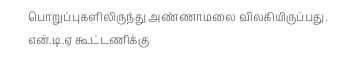பொறுப்புகளிலிருந்து அண்ணாமலை விலகியிருப்பது. என்.டி.ஏ கூட்டணிக்கு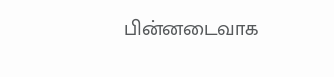பின்னடைவாக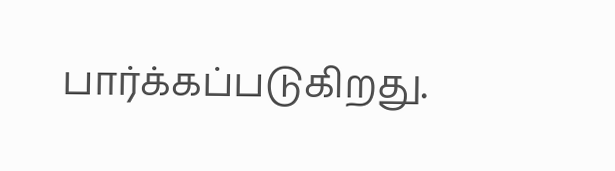பார்க்கப்படுகிறது.